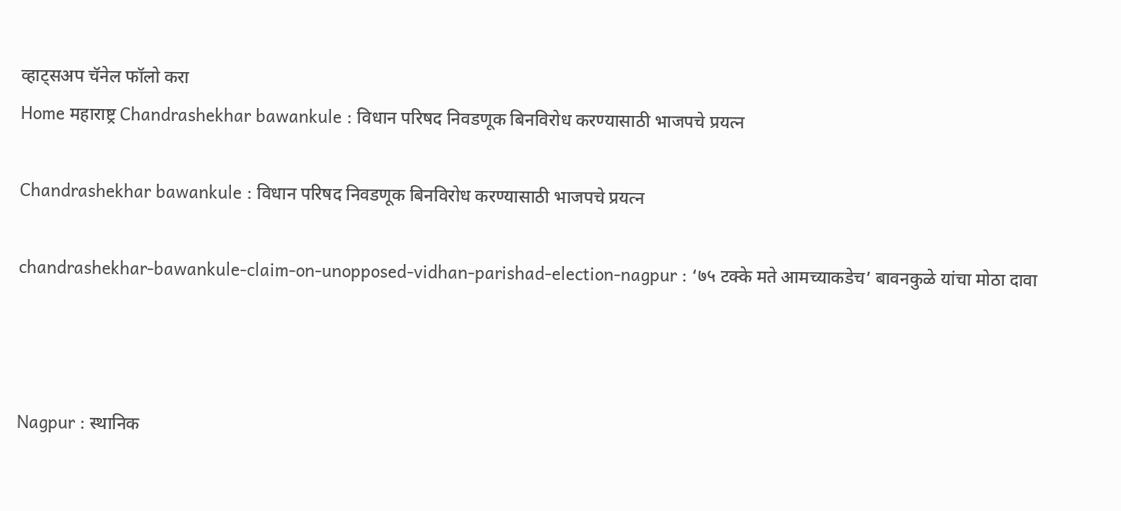व्हाट्सअप चॅनेल फॉलो करा
Home महाराष्ट्र Chandrashekhar bawankule : विधान परिषद निवडणूक बिनविरोध करण्यासाठी भाजपचे प्रयत्न

Chandrashekhar bawankule : विधान परिषद निवडणूक बिनविरोध करण्यासाठी भाजपचे प्रयत्न

chandrashekhar-bawankule-claim-on-unopposed-vidhan-parishad-election-nagpur : ‘७५ टक्के मते आमच्याकडेच’ बावनकुळे यांचा मोठा दावा



Nagpur : स्थानिक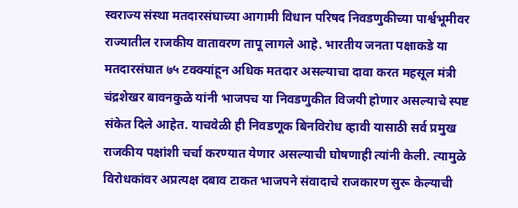स्वराज्य संस्था मतदारसंघाच्या आगामी विधान परिषद निवडणुकीच्या पार्श्वभूमीवर राज्यातील राजकीय वातावरण तापू लागले आहे. भारतीय जनता पक्षाकडे या मतदारसंघात ७५ टक्क्यांहून अधिक मतदार असल्याचा दावा करत महसूल मंत्री चंद्रशेखर बावनकुळे यांनी भाजपच या निवडणुकीत विजयी होणार असल्याचे स्पष्ट संकेत दिले आहेत. याचवेळी ही निवडणूक बिनविरोध व्हावी यासाठी सर्व प्रमुख राजकीय पक्षांशी चर्चा करण्यात येणार असल्याची घोषणाही त्यांनी केली. त्यामुळे विरोधकांवर अप्रत्यक्ष दबाव टाकत भाजपने संवादाचे राजकारण सुरू केल्याची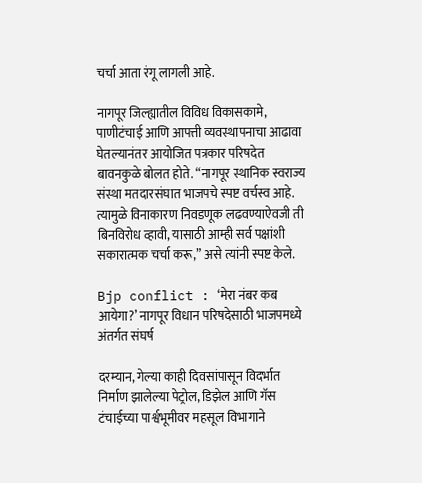चर्चा आता रंगू लागली आहे.

नागपूर जिल्ह्यातील विविध विकासकामे, पाणीटंचाई आणि आपत्ती व्यवस्थापनाचा आढावा घेतल्यानंतर आयोजित पत्रकार परिषदेत बावनकुळे बोलत होते. “नागपूर स्थानिक स्वराज्य संस्था मतदारसंघात भाजपचे स्पष्ट वर्चस्व आहे. त्यामुळे विनाकारण निवडणूक लढवण्याऐवजी ती बिनविरोध व्हावी, यासाठी आम्ही सर्व पक्षांशी सकारात्मक चर्चा करू,” असे त्यांनी स्पष्ट केले.

Bjp conflict : ‘मेरा नंबर कब आयेगा?’ नागपूर विधान परिषदेसाठी भाजपमध्ये अंतर्गत संघर्ष

दरम्यान, गेल्या काही दिवसांपासून विदर्भात निर्माण झालेल्या पेट्रोल, डिझेल आणि गॅस टंचाईच्या पार्श्वभूमीवर महसूल विभागाने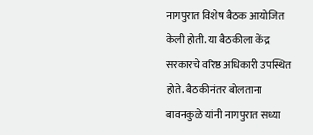नागपुरात विशेष बैठक आयोजित केली होती. या बैठकीला केंद्र सरकारचे वरिष्ठ अधिकारी उपस्थित होते. बैठकीनंतर बोलताना बावनकुळे यांनी नागपुरात सध्या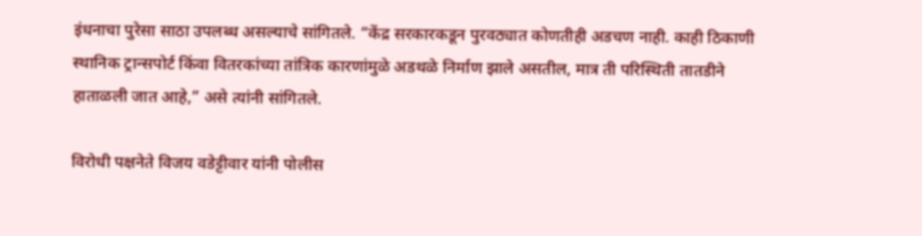इंधनाचा पुरेसा साठा उपलब्ध असल्याचे सांगितले. “केंद्र सरकारकडून पुरवठ्यात कोणतीही अडचण नाही. काही ठिकाणी स्थानिक ट्रान्सपोर्ट किंवा वितरकांच्या तांत्रिक कारणांमुळे अडथळे निर्माण झाले असतील, मात्र ती परिस्थिती तातडीने हाताळली जात आहे,” असे त्यांनी सांगितले.

विरोधी पक्षनेते विजय वडेट्टीवार यांनी पोलीस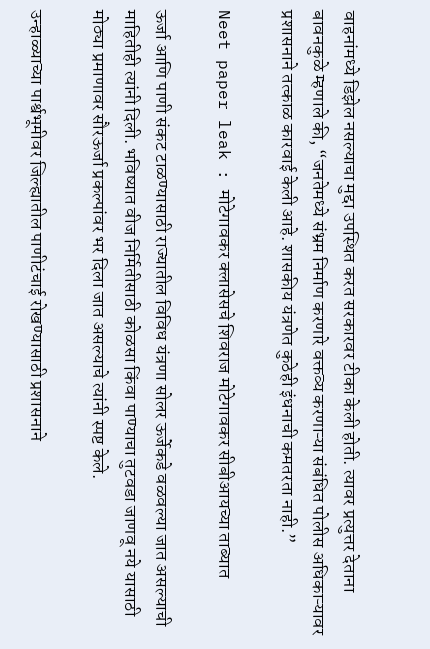वाहनांमध्ये डिझेल नसल्याचा मुद्दा उपस्थित करत सरकारवर टीका केली होती. त्यावर प्रत्युत्तर देताना बावनकुळे म्हणाले की, “जनतेमध्ये संभ्रम निर्माण करणारे वक्तव्य करणाऱ्या संबंधित पोलीस अधिकाऱ्यावर प्रशासनाने तत्काळ कारवाई केली आहे. शासकीय यंत्रणेत कुठेही इंधनाची कमतरता नाही.”

Neet paper leak : मोटेगावकर क्लासेसचे शिवराज मोटेगावकर सीबीआयच्या ताब्यात

ऊर्जा आणि पाणी संकट टाळण्यासाठी राज्यातील विविध यंत्रणा सोलर ऊर्जेकडे वळवल्या जात असल्याची माहितीही त्यांनी दिली. भविष्यात वीज निर्मितीसाठी कोळसा किंवा पाण्याचा तुटवडा जाणवू नये यासाठी मोठ्या प्रमाणावर सौरऊर्जा प्रकल्पांवर भर दिला जात असल्याचे त्यांनी स्पष्ट केले.

उन्हाळ्याच्या पार्श्वभूमीवर जिल्ह्यातील पाणीटंचाई रोखण्यासाठी प्रशासनाने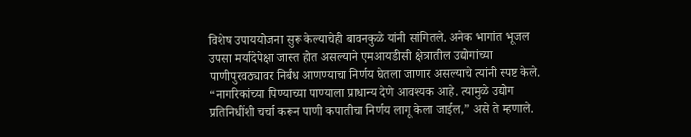विशेष उपाययोजना सुरू केल्याचेही बावनकुळे यांनी सांगितले. अनेक भागांत भूजल उपसा मर्यादेपेक्षा जास्त होत असल्याने एमआयडीसी क्षेत्रातील उद्योगांच्या पाणीपुरवठ्यावर निर्बंध आणण्याचा निर्णय घेतला जाणार असल्याचे त्यांनी स्पष्ट केले. “नागरिकांच्या पिण्याच्या पाण्याला प्राधान्य देणे आवश्यक आहे. त्यामुळे उद्योग प्रतिनिधींशी चर्चा करून पाणी कपातीचा निर्णय लागू केला जाईल,” असे ते म्हणाले.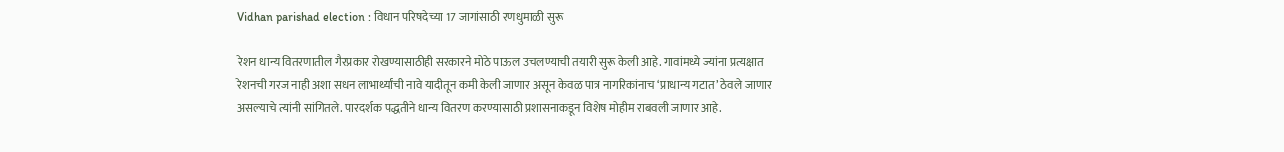Vidhan parishad election : विधान परिषदेच्या 17 जागांसाठी रणधुमाळी सुरू

रेशन धान्य वितरणातील गैरप्रकार रोखण्यासाठीही सरकारने मोठे पाऊल उचलण्याची तयारी सुरू केली आहे. गावांमध्ये ज्यांना प्रत्यक्षात रेशनची गरज नाही अशा सधन लाभार्थ्यांची नावे यादीतून कमी केली जाणार असून केवळ पात्र नागरिकांनाच ‘प्राधान्य गटात’ ठेवले जाणार असल्याचे त्यांनी सांगितले. पारदर्शक पद्धतीने धान्य वितरण करण्यासाठी प्रशासनाकडून विशेष मोहीम राबवली जाणार आहे.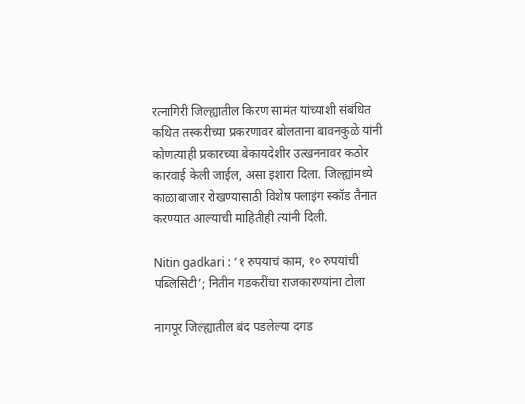रत्नागिरी जिल्ह्यातील किरण सामंत यांच्याशी संबंधित कथित तस्करीच्या प्रकरणावर बोलताना बावनकुळे यांनी कोणत्याही प्रकारच्या बेकायदेशीर उत्खननावर कठोर कारवाई केली जाईल, असा इशारा दिला. जिल्ह्यांमध्ये काळाबाजार रोखण्यासाठी विशेष फ्लाइंग स्कॉड तैनात करण्यात आल्याची माहितीही त्यांनी दिली.

Nitin gadkari : ‘१ रुपयाचं काम, १० रुपयांची पब्लिसिटी’; नितीन गडकरींचा राजकारण्यांना टोला

नागपूर जिल्ह्यातील बंद पडलेल्या दगड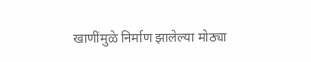खाणींमुळे निर्माण झालेल्या मोठ्या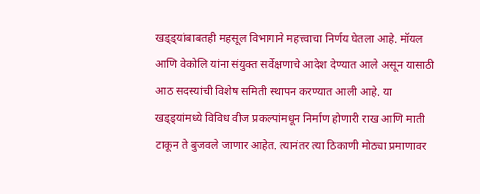खड्ड्यांबाबतही महसूल विभागाने महत्त्वाचा निर्णय घेतला आहे. मॉयल आणि वेकोलि यांना संयुक्त सर्वेक्षणाचे आदेश देण्यात आले असून यासाठी आठ सदस्यांची विशेष समिती स्थापन करण्यात आली आहे. या खड्ड्यांमध्ये विविध वीज प्रकल्पांमधून निर्माण होणारी राख आणि माती टाकून ते बुजवले जाणार आहेत. त्यानंतर त्या ठिकाणी मोठ्या प्रमाणावर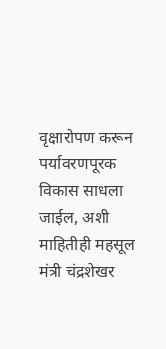वृक्षारोपण करून पर्यावरणपूरक विकास साधला जाईल, अशी माहितीही महसूल मंत्री चंद्रशेखर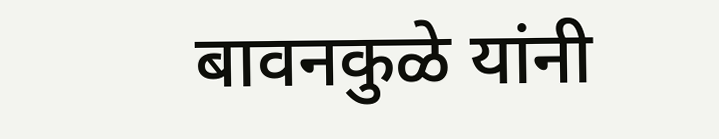बावनकुळे यांनी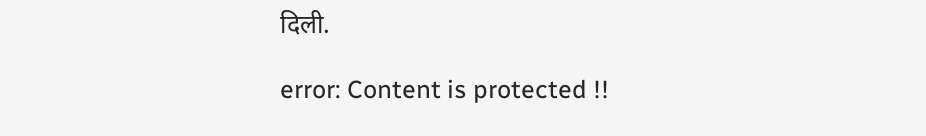दिली.

error: Content is protected !!